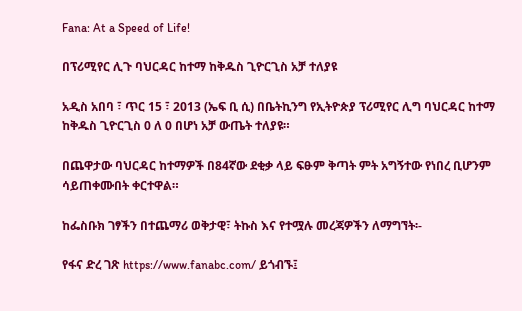Fana: At a Speed of Life!

በፕሪሚየር ሊጉ ባህርዳር ከተማ ከቅዱስ ጊዮርጊስ አቻ ተለያዩ

አዲስ አበባ ፣ ጥር 15 ፣ 2013 (ኤፍ ቢ ሲ) በቤትኪንግ የኢትዮጵያ ፕሪሚየር ሊግ ባህርዳር ከተማ ከቅዱስ ጊዮርጊስ 0 ለ 0 በሆነ አቻ ውጤት ተለያዩ።

በጨዋታው ባህርዳር ከተማዎች በ84ኛው ደቂቃ ላይ ፍፁም ቅጣት ምት አግኝተው የነበረ ቢሆንም ሳይጠቀሙበት ቀርተዋል።

ከፌስቡክ ገፃችን በተጨማሪ ወቅታዊ፣ ትኩስ እና የተሟሉ መረጃዎችን ለማግኘት፡-

የፋና ድረ ገጽ https://www.fanabc.com/ ይጎብኙ፤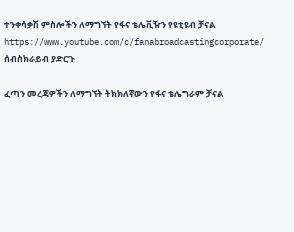ተንቀሳቃሽ ምስሎችን ለማግኘት የፋና ቴሌቪዥን የዩቲዩብ ቻናል https://www.youtube.com/c/fanabroadcastingcorporate/ ሰብስክራይብ ያድርጉ

ፈጣን መረጃዎችን ለማግኘት ትክክለኛውን የፋና ቴሌግራም ቻናል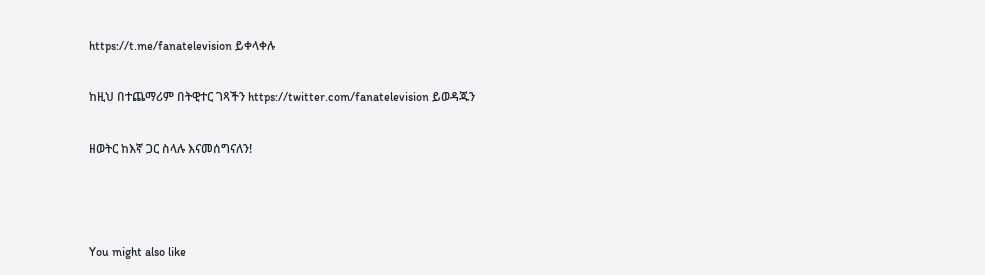https://t.me/fanatelevision ይቀላቀሉ

ከዚህ በተጨማሪም በትዊተር ገጻችን https://twitter.com/fanatelevision ይወዳጁን

ዘወትር ከእኛ ጋር ስላሉ እናመሰግናለን!



You might also like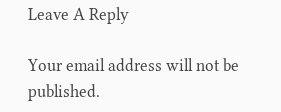Leave A Reply

Your email address will not be published.